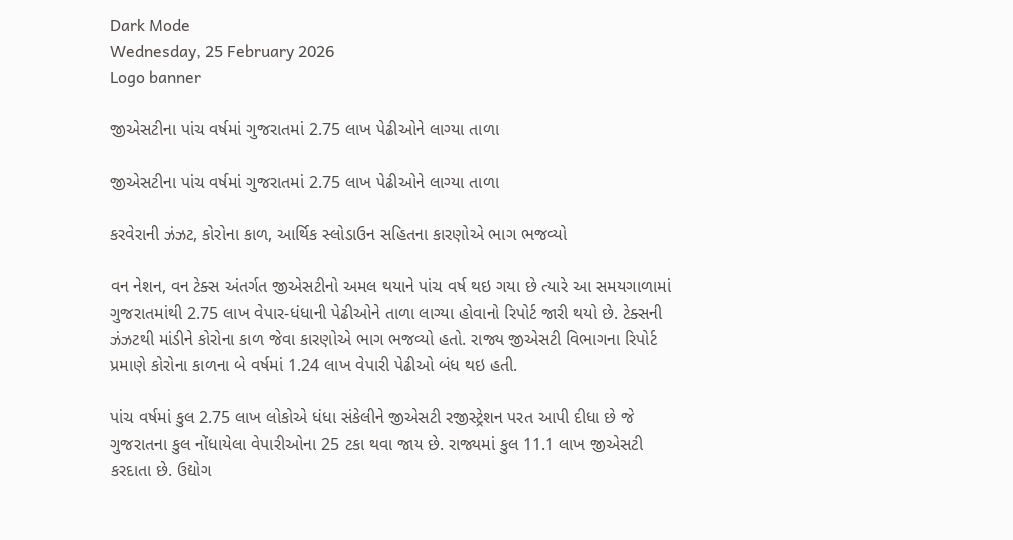Dark Mode
Wednesday, 25 February 2026
Logo banner

જીએસટીના પાંચ વર્ષમાં ગુજરાતમાં 2.75 લાખ પેઢીઓને લાગ્યા તાળા

જીએસટીના પાંચ વર્ષમાં ગુજરાતમાં 2.75 લાખ પેઢીઓને લાગ્યા તાળા

કરવેરાની ઝંઝટ, કોરોના કાળ, આર્થિક સ્લોડાઉન સહિતના કારણોએ ભાગ ભજવ્યો

વન નેશન, વન ટેક્સ અંતર્ગત જીએસટીનો અમલ થયાને પાંચ વર્ષ થઇ ગયા છે ત્યારે આ સમયગાળામાં ગુજરાતમાંથી 2.75 લાખ વેપાર-ધંધાની પેઢીઓને તાળા લાગ્યા હોવાનો રિપોર્ટ જારી થયો છે. ટેક્સની ઝંઝટથી માંડીને કોરોના કાળ જેવા કારણોએ ભાગ ભજવ્યો હતો. રાજ્ય જીએસટી વિભાગના રિપોર્ટ પ્રમાણે કોરોના કાળના બે વર્ષમાં 1.24 લાખ વેપારી પેઢીઓ બંધ થઇ હતી.

પાંચ વર્ષમાં કુલ 2.75 લાખ લોકોએ ધંધા સંકેલીને જીએસટી રજીસ્ટ્રેશન પરત આપી દીધા છે જે ગુજરાતના કુલ નોંધાયેલા વેપારીઓના 25 ટકા થવા જાય છે. રાજ્યમાં કુલ 11.1 લાખ જીએસટી કરદાતા છે. ઉદ્યોગ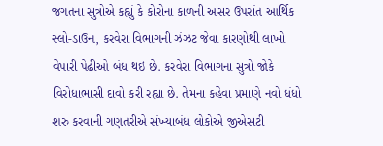જગતના સુત્રોએ કહ્યું કે કોરોના કાળની અસર ઉપરાંત આર્થિક સ્લો-ડાઉન, કરવેરા વિભાગની ઝંઝટ જેવા કારણોથી લાખો વેપારી પેઢીઓ બંધ થઇ છે. કરવેરા વિભાગના સુત્રો જોકે વિરોધાભાસી દાવો કરી રહ્યા છે. તેમના કહેવા પ્રમાણે નવો ધંધો શરુ કરવાની ગણતરીએ સંખ્યાબંધ લોકોએ જીએસટી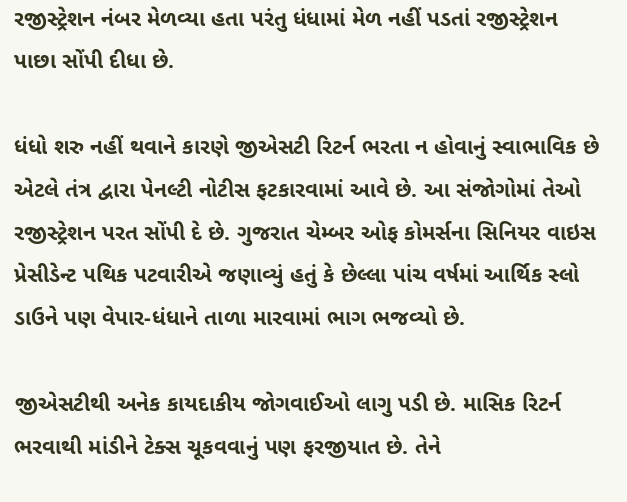રજીસ્ટ્રેશન નંબર મેળવ્યા હતા પરંતુ ધંધામાં મેળ નહીં પડતાં રજીસ્ટ્રેશન પાછા સોંપી દીધા છે.

ધંધો શરુ નહીં થવાને કારણે જીએસટી રિટર્ન ભરતા ન હોવાનું સ્વાભાવિક છે એટલે તંત્ર દ્વારા પેનલ્ટી નોટીસ ફટકારવામાં આવે છે. આ સંજોગોમાં તેઓ રજીસ્ટ્રેશન પરત સોંપી દે છે. ગુજરાત ચેમ્બર ઓફ કોમર્સના સિનિયર વાઇસ પ્રેસીડેન્ટ પથિક પટવારીએ જણાવ્યું હતું કે છેલ્લા પાંચ વર્ષમાં આર્થિક સ્લો ડાઉને પણ વેપાર-ધંધાને તાળા મારવામાં ભાગ ભજવ્યો છે.

જીએસટીથી અનેક કાયદાકીય જોગવાઈઓ લાગુ પડી છે. માસિક રિટર્ન ભરવાથી માંડીને ટેક્સ ચૂકવવાનું પણ ફરજીયાત છે. તેને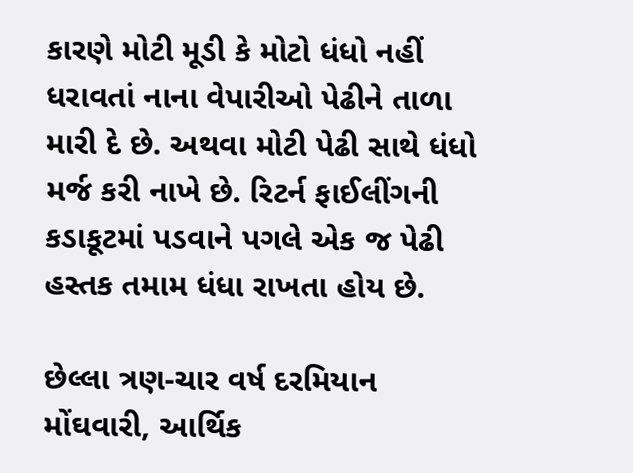કારણે મોટી મૂડી કે મોટો ધંધો નહીં ધરાવતાં નાના વેપારીઓ પેઢીને તાળા મારી દે છે. અથવા મોટી પેઢી સાથે ધંધો મર્જ કરી નાખે છે. રિટર્ન ફાઈલીંગની કડાકૂટમાં પડવાને પગલે એક જ પેઢી હસ્તક તમામ ધંધા રાખતા હોય છે.

છેલ્લા ત્રણ-ચાર વર્ષ દરમિયાન મોંઘવારી, આર્થિક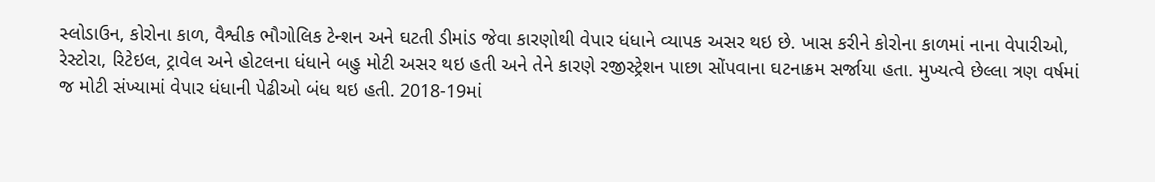સ્લોડાઉન, કોરોના કાળ, વૈશ્વીક ભૌગોલિક ટેન્શન અને ઘટતી ડીમાંડ જેવા કારણોથી વેપાર ધંધાને વ્યાપક અસર થઇ છે. ખાસ કરીને કોરોના કાળમાં નાના વેપારીઓ, રેસ્ટોરા, રિટેઇલ, ટ્રાવેલ અને હોટલના ધંધાને બહુ મોટી અસર થઇ હતી અને તેને કારણે રજીસ્ટ્રેશન પાછા સોંપવાના ઘટનાક્રમ સર્જાયા હતા. મુખ્યત્વે છેલ્લા ત્રણ વર્ષમાં જ મોટી સંખ્યામાં વેપાર ધંધાની પેઢીઓ બંધ થઇ હતી. 2018-19માં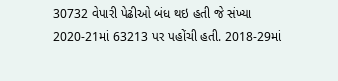30732 વેપારી પેઢીઓ બંધ થઇ હતી જે સંખ્યા 2020-21માં 63213 પર પહોંચી હતી. 2018-29માં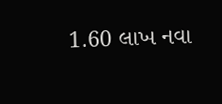1.60 લાખ નવા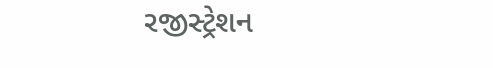રજીસ્ટ્રેશન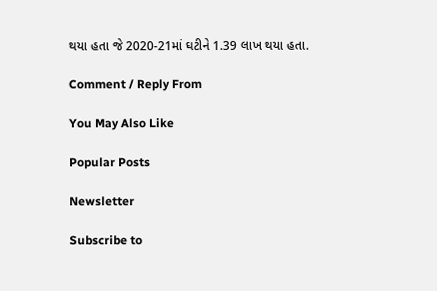થયા હતા જે 2020-21માં ઘટીને 1.39 લાખ થયા હતા.

Comment / Reply From

You May Also Like

Popular Posts

Newsletter

Subscribe to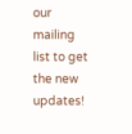our mailing list to get the new updates!